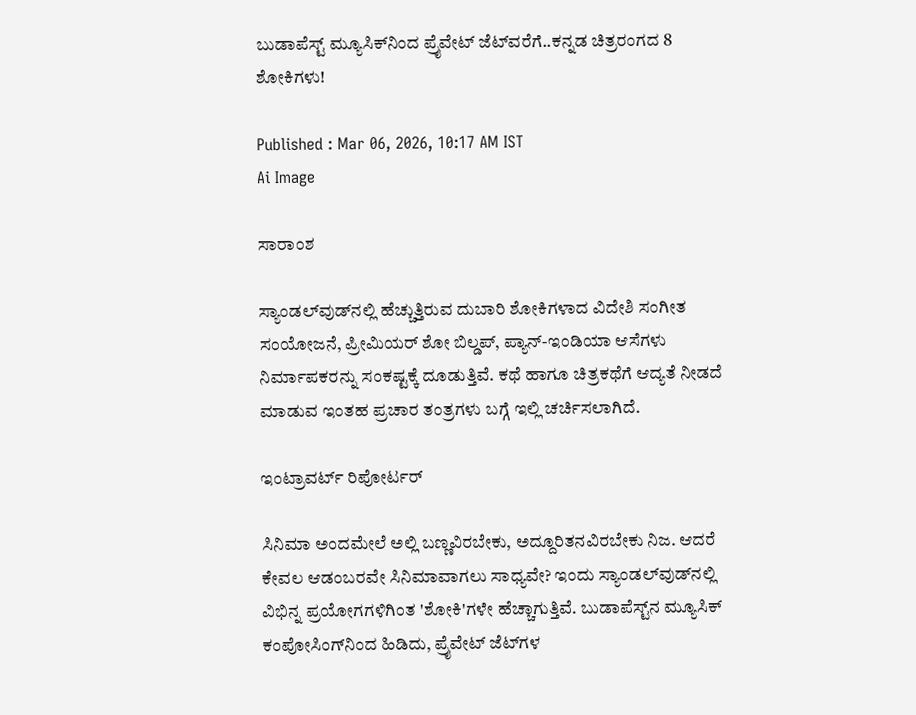ಬುಡಾಪೆಸ್ಟ್ ಮ್ಯೂಸಿಕ್‌ನಿಂದ ಪ್ರೈವೇಟ್ ಜೆಟ್‌ವರೆಗೆ..ಕನ್ನಡ ಚಿತ್ರರಂಗದ 8 ಶೋಕಿಗಳು!

Published : Mar 06, 2026, 10:17 AM IST
Ai Image

ಸಾರಾಂಶ

ಸ್ಯಾಂಡಲ್‌ವುಡ್‌ನಲ್ಲಿ ಹೆಚ್ಚುತ್ತಿರುವ ದುಬಾರಿ ಶೋಕಿಗಳಾದ ವಿದೇಶಿ ಸಂಗೀತ ಸಂಯೋಜನೆ, ಪ್ರೀಮಿಯರ್ ಶೋ ಬಿಲ್ಡಪ್, ಪ್ಯಾನ್-ಇಂಡಿಯಾ ಆಸೆಗಳು ನಿರ್ಮಾಪಕರನ್ನು ಸಂಕಷ್ಟಕ್ಕೆ ದೂಡುತ್ತಿವೆ. ಕಥೆ ಹಾಗೂ ಚಿತ್ರಕಥೆಗೆ ಆದ್ಯತೆ ನೀಡದೆ ಮಾಡುವ ಇಂತಹ ಪ್ರಚಾರ ತಂತ್ರಗಳು ಬಗ್ಗೆ ಇಲ್ಲಿ ಚರ್ಚಿಸಲಾಗಿದೆ.

ಇಂಟ್ರಾವರ್ಟ್‌ ರಿಪೋರ್ಟರ್‌

ಸಿನಿಮಾ ಅಂದಮೇಲೆ ಅಲ್ಲಿ ಬಣ್ಣವಿರಬೇಕು, ಅದ್ದೂರಿತನವಿರಬೇಕು ನಿಜ. ಆದರೆ ಕೇವಲ ಆಡಂಬರವೇ ಸಿನಿಮಾವಾಗಲು ಸಾಧ್ಯವೇ? ಇಂದು ಸ್ಯಾಂಡಲ್‌ವುಡ್‌ನಲ್ಲಿ ವಿಭಿನ್ನ ಪ್ರಯೋಗಗಳಿಗಿಂತ 'ಶೋಕಿ'ಗಳೇ ಹೆಚ್ಚಾಗುತ್ತಿವೆ. ಬುಡಾಪೆಸ್ಟ್‌ನ ಮ್ಯೂಸಿಕ್ ಕಂಪೋಸಿಂಗ್‌ನಿಂದ ಹಿಡಿದು, ಪ್ರೈವೇಟ್ ಜೆಟ್‌ಗಳ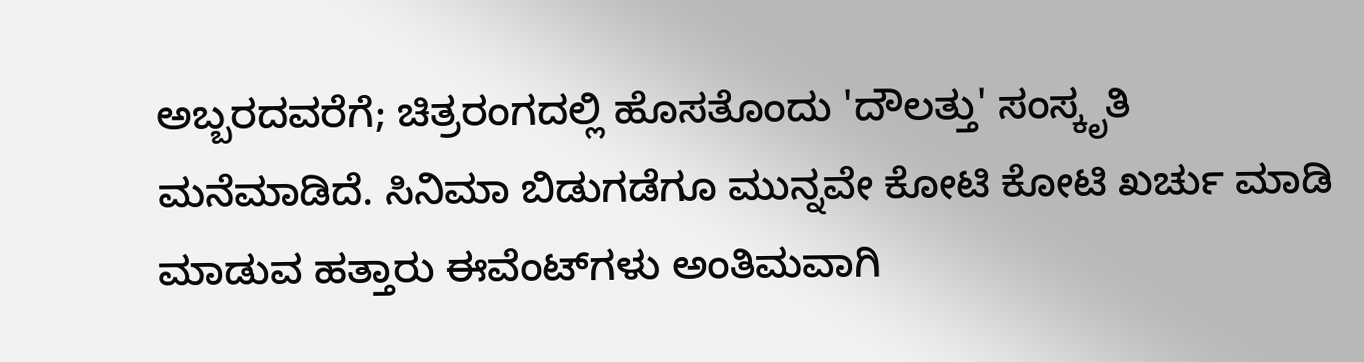ಅಬ್ಬರದವರೆಗೆ; ಚಿತ್ರರಂಗದಲ್ಲಿ ಹೊಸತೊಂದು 'ದೌಲತ್ತು' ಸಂಸ್ಕೃತಿ ಮನೆಮಾಡಿದೆ. ಸಿನಿಮಾ ಬಿಡುಗಡೆಗೂ ಮುನ್ನವೇ ಕೋಟಿ ಕೋಟಿ ಖರ್ಚು ಮಾಡಿ ಮಾಡುವ ಹತ್ತಾರು ಈವೆಂಟ್‌ಗಳು ಅಂತಿಮವಾಗಿ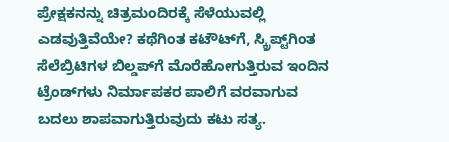ಪ್ರೇಕ್ಷಕನನ್ನು ಚಿತ್ರಮಂದಿರಕ್ಕೆ ಸೆಳೆಯುವಲ್ಲಿ ಎಡವುತ್ತಿವೆಯೇ? ಕಥೆಗಿಂತ ಕಟೌಟ್‌ಗೆ, ಸ್ಕ್ರಿಪ್ಟ್‌ಗಿಂತ ಸೆಲೆಬ್ರಿಟಿಗಳ ಬಿಲ್ಡಪ್‌ಗೆ ಮೊರೆಹೋಗುತ್ತಿರುವ ಇಂದಿನ ಟ್ರೆಂಡ್‌ಗಳು ನಿರ್ಮಾಪಕರ ಪಾಲಿಗೆ ವರವಾಗುವ ಬದಲು ಶಾಪವಾಗುತ್ತಿರುವುದು ಕಟು ಸತ್ಯ.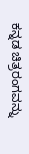ಕನ್ನಡ ಚಿತ್ರರಂಗವನ್ನು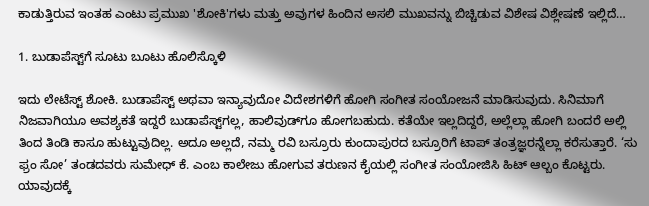ಕಾಡುತ್ತಿರುವ ಇಂತಹ ಎಂಟು ಪ್ರಮುಖ 'ಶೋಕಿ'ಗಳು ಮತ್ತು ಅವುಗಳ ಹಿಂದಿನ ಅಸಲಿ ಮುಖವನ್ನು ಬಿಚ್ಚಿಡುವ ವಿಶೇಷ ವಿಶ್ಲೇಷಣೆ ಇಲ್ಲಿದೆ…

1. ಬುಡಾಪೆಸ್ಟ್‌ಗೆ ಸೂಟು ಬೂಟು ಹೊಲಿಸ್ಕೊಳಿ

ಇದು ಲೇಟೆಸ್ಟ್‌ ಶೋಕಿ. ಬುಡಾಪೆಸ್ಟ್‌ ಅಥವಾ ಇನ್ಯಾವುದೋ ವಿದೇಶಗಳಿಗೆ ಹೋಗಿ ಸಂಗೀತ ಸಂಯೋಜನೆ ಮಾಡಿಸುವುದು. ಸಿನಿಮಾಗೆ ನಿಜವಾಗಿಯೂ ಅವಶ್ಯಕತೆ ಇದ್ದರೆ ಬುಡಾಪೆಸ್ಟ್‌ಗಲ್ಲ, ಹಾಲಿವುಡ್‌ಗೂ ಹೋಗಬಹುದು. ಕತೆಯೇ ಇಲ್ಲದಿದ್ದರೆ, ಅಲ್ಲೆಲ್ಲಾ ಹೋಗಿ ಬಂದರೆ ಅಲ್ಲಿ ತಿಂದ ತಿಂಡಿ ಕಾಸೂ ಹುಟ್ಟುವುದಿಲ್ಲ. ಅದೂ ಅಲ್ಲದೆ, ನಮ್ಮ ರವಿ ಬಸ್ರೂರು ಕುಂದಾಪುರದ ಬಸ್ರೂರಿಗೆ ಟಾಪ್‌ ತಂತ್ರಜ್ಞರನ್ನೆಲ್ಲಾ ಕರೆಸುತ್ತಾರೆ. ‘ಸು ಫ್ರಂ ಸೋ’ ತಂಡದವರು ಸುಮೇಧ್ ಕೆ. ಎಂಬ ಕಾಲೇಜು ಹೋಗುವ ತರುಣನ ಕೈಯಲ್ಲಿ ಸಂಗೀತ ಸಂಯೋಜಿಸಿ ಹಿಟ್‌ ಆಲ್ಬಂ ಕೊಟ್ಟರು. ಯಾವುದಕ್ಕೆ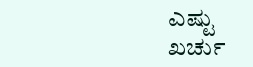ಎಷ್ಟು ಖರ್ಚು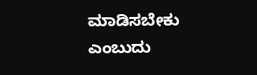ಮಾಡಿಸಬೇಕು ಎಂಬುದು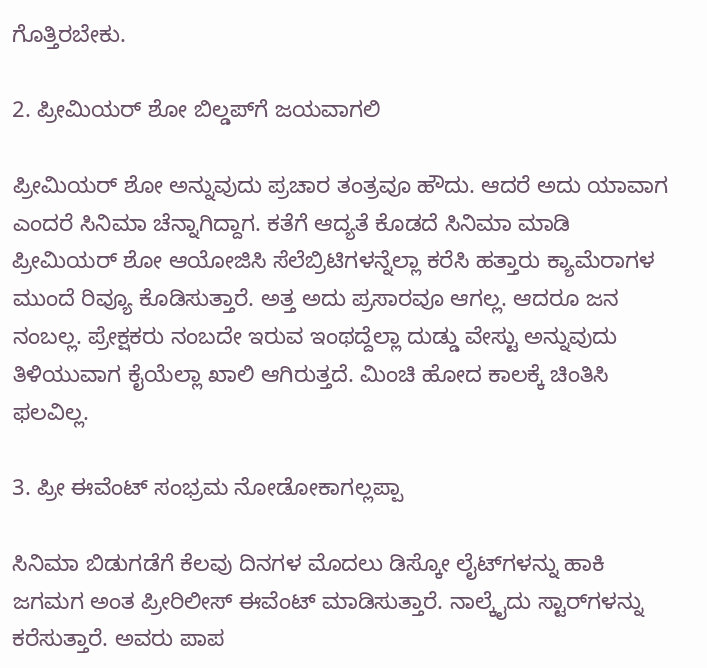ಗೊತ್ತಿರಬೇಕು.

2. ಪ್ರೀಮಿಯರ್‌ ಶೋ ಬಿಲ್ಡಪ್‌ಗೆ ಜಯವಾಗಲಿ

ಪ್ರೀಮಿಯರ್‌ ಶೋ ಅನ್ನುವುದು ಪ್ರಚಾರ ತಂತ್ರವೂ ಹೌದು. ಆದರೆ ಅದು ಯಾವಾಗ ಎಂದರೆ ಸಿನಿಮಾ ಚೆನ್ನಾಗಿದ್ದಾಗ. ಕತೆಗೆ ಆದ್ಯತೆ ಕೊಡದೆ ಸಿನಿಮಾ ಮಾಡಿ ಪ್ರೀಮಿಯರ್‌ ಶೋ ಆಯೋಜಿಸಿ ಸೆಲೆಬ್ರಿಟಿಗಳನ್ನೆಲ್ಲಾ ಕರೆಸಿ ಹತ್ತಾರು ಕ್ಯಾಮೆರಾಗಳ ಮುಂದೆ ರಿವ್ಯೂ ಕೊಡಿಸುತ್ತಾರೆ. ಅತ್ತ ಅದು ಪ್ರಸಾರವೂ ಆಗಲ್ಲ. ಆದರೂ ಜನ ನಂಬಲ್ಲ. ಪ್ರೇಕ್ಷಕರು ನಂಬದೇ ಇರುವ ಇಂಥದ್ದೆಲ್ಲಾ ದುಡ್ಡು ವೇಸ್ಟು ಅನ್ನುವುದು ತಿಳಿಯುವಾಗ ಕೈಯೆಲ್ಲಾ ಖಾಲಿ ಆಗಿರುತ್ತದೆ. ಮಿಂಚಿ ಹೋದ ಕಾಲಕ್ಕೆ ಚಿಂತಿಸಿ ಫಲವಿಲ್ಲ.

3. ಪ್ರೀ ಈವೆಂಟ್‌ ಸಂಭ್ರಮ ನೋಡೋಕಾಗಲ್ಲಪ್ಪಾ

ಸಿನಿಮಾ ಬಿಡುಗಡೆಗೆ ಕೆಲವು ದಿನಗಳ ಮೊದಲು ಡಿಸ್ಕೋ ಲೈಟ್‌ಗಳನ್ನು ಹಾಕಿ ಜಗಮಗ ಅಂತ ಪ್ರೀರಿಲೀಸ್‌ ಈವೆಂಟ್‌ ಮಾಡಿಸುತ್ತಾರೆ. ನಾಲ್ಕೈದು ಸ್ಟಾರ್‌ಗಳನ್ನು ಕರೆಸುತ್ತಾರೆ. ಅವರು ಪಾಪ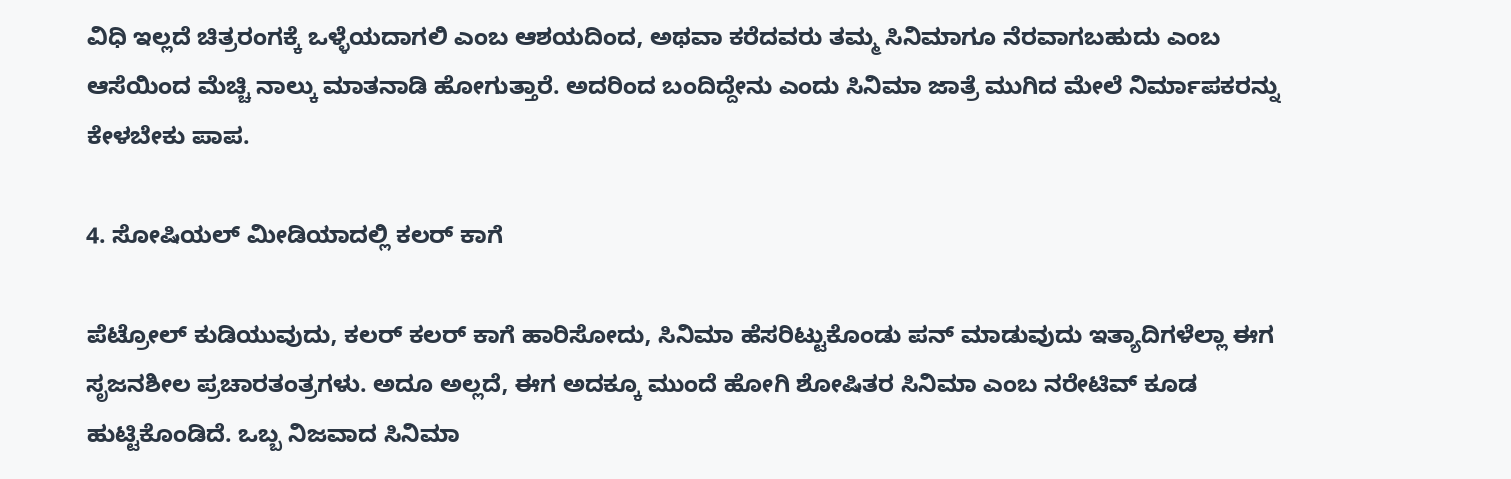ವಿಧಿ ಇಲ್ಲದೆ ಚಿತ್ರರಂಗಕ್ಕೆ ಒಳ್ಳೆಯದಾಗಲಿ ಎಂಬ ಆಶಯದಿಂದ, ಅಥವಾ ಕರೆದವರು ತಮ್ಮ ಸಿನಿಮಾಗೂ ನೆರವಾಗಬಹುದು ಎಂಬ ಆಸೆಯಿಂದ ಮೆಚ್ಚಿ ನಾಲ್ಕು ಮಾತನಾಡಿ ಹೋಗುತ್ತಾರೆ. ಅದರಿಂದ ಬಂದಿದ್ದೇನು ಎಂದು ಸಿನಿಮಾ ಜಾತ್ರೆ ಮುಗಿದ ಮೇಲೆ ನಿರ್ಮಾಪಕರನ್ನು ಕೇಳಬೇಕು ಪಾಪ.

4. ಸೋಷಿಯಲ್‌ ಮೀಡಿಯಾದಲ್ಲಿ ಕಲರ್‌ ಕಾಗೆ

ಪೆಟ್ರೋಲ್‌ ಕುಡಿಯುವುದು, ಕಲರ್‌ ಕಲರ್‌ ಕಾಗೆ ಹಾರಿಸೋದು, ಸಿನಿಮಾ ಹೆಸರಿಟ್ಟುಕೊಂಡು ಪನ್‌ ಮಾಡುವುದು ಇತ್ಯಾದಿಗಳೆಲ್ಲಾ ಈಗ ಸೃಜನಶೀಲ ಪ್ರಚಾರತಂತ್ರಗಳು. ಅದೂ ಅಲ್ಲದೆ, ಈಗ ಅದಕ್ಕೂ ಮುಂದೆ ಹೋಗಿ ಶೋಷಿತರ ಸಿನಿಮಾ ಎಂಬ ನರೇಟಿವ್‌ ಕೂಡ ಹುಟ್ಟಿಕೊಂಡಿದೆ. ಒಬ್ಬ ನಿಜವಾದ ಸಿನಿಮಾ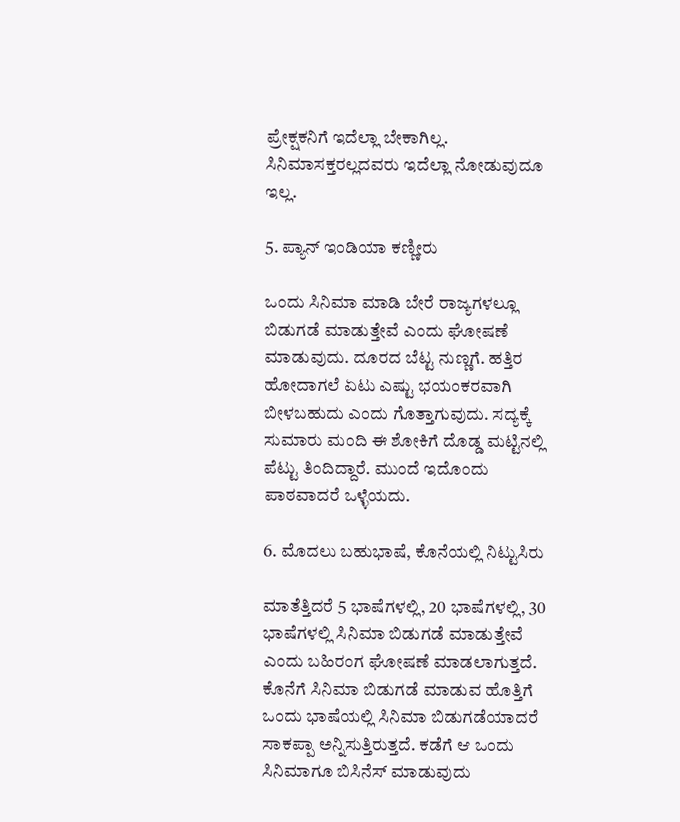ಪ್ರೇಕ್ಷಕನಿಗೆ ಇದೆಲ್ಲಾ ಬೇಕಾಗಿಲ್ಲ. ಸಿನಿಮಾಸಕ್ತರಲ್ಲದವರು ಇದೆಲ್ಲಾ ನೋಡುವುದೂ ಇಲ್ಲ.

5. ಪ್ಯಾನ್‌ ಇಂಡಿಯಾ ಕಣ್ಣೀರು

ಒಂದು ಸಿನಿಮಾ ಮಾಡಿ ಬೇರೆ ರಾಜ್ಯಗಳಲ್ಲೂ ಬಿಡುಗಡೆ ಮಾಡುತ್ತೇವೆ ಎಂದು ಘೋಷಣೆ ಮಾಡುವುದು. ದೂರದ ಬೆಟ್ಟ ನುಣ್ಣಗೆ. ಹತ್ತಿರ ಹೋದಾಗಲೆ ಏಟು ಎಷ್ಟು ಭಯಂಕರವಾಗಿ ಬೀಳಬಹುದು ಎಂದು ಗೊತ್ತಾಗುವುದು. ಸದ್ಯಕ್ಕೆ ಸುಮಾರು ಮಂದಿ ಈ ಶೋಕಿಗೆ ದೊಡ್ಡ ಮಟ್ಟಿನಲ್ಲಿ ಪೆಟ್ಟು ತಿಂದಿದ್ದಾರೆ. ಮುಂದೆ ಇದೊಂದು ಪಾಠವಾದರೆ ಒಳ್ಳೆಯದು.

6. ಮೊದಲು ಬಹುಭಾಷೆ, ಕೊನೆಯಲ್ಲಿ ನಿಟ್ಟುಸಿರು

ಮಾತೆತ್ತಿದರೆ 5 ಭಾಷೆಗಳಲ್ಲಿ, 20 ಭಾಷೆಗಳಲ್ಲಿ, 30 ಭಾಷೆಗಳಲ್ಲಿ ಸಿನಿಮಾ ಬಿಡುಗಡೆ ಮಾಡುತ್ತೇವೆ ಎಂದು ಬಹಿರಂಗ ಘೋಷಣೆ ಮಾಡಲಾಗುತ್ತದೆ. ಕೊನೆಗೆ ಸಿನಿಮಾ ಬಿಡುಗಡೆ ಮಾಡುವ ಹೊತ್ತಿಗೆ ಒಂದು ಭಾಷೆಯಲ್ಲಿ ಸಿನಿಮಾ ಬಿಡುಗಡೆಯಾದರೆ ಸಾಕಪ್ಪಾ ಅನ್ನಿಸುತ್ತಿರುತ್ತದೆ. ಕಡೆಗೆ ಆ ಒಂದು ಸಿನಿಮಾಗೂ ಬಿಸಿನೆಸ್‌ ಮಾಡುವುದು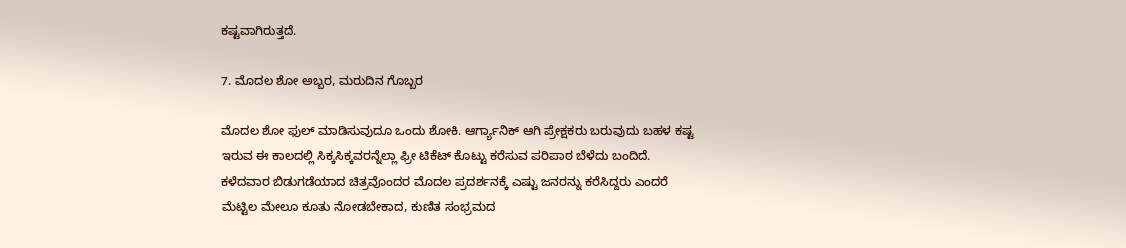ಕಷ್ಟವಾಗಿರುತ್ತದೆ.

7. ಮೊದಲ ಶೋ ಅಬ್ಬರ, ಮರುದಿನ ಗೊಬ್ಬರ

ಮೊದಲ ಶೋ ಫುಲ್‌ ಮಾಡಿಸುವುದೂ ಒಂದು ಶೋಕಿ. ಆರ್ಗ್ಯಾನಿಕ್‌ ಆಗಿ ಪ್ರೇಕ್ಷಕರು ಬರುವುದು ಬಹಳ ಕಷ್ಟ ಇರುವ ಈ ಕಾಲದಲ್ಲಿ ಸಿಕ್ಕಸಿಕ್ಕವರನ್ನೆಲ್ಲಾ ಫ್ರೀ ಟಿಕೆಟ್‌ ಕೊಟ್ಟು ಕರೆಸುವ ಪರಿಪಾಠ ಬೆಳೆದು ಬಂದಿದೆ. ಕಳೆದವಾರ ಬಿಡುಗಡೆಯಾದ ಚಿತ್ರವೊಂದರ ಮೊದಲ ಪ್ರದರ್ಶನಕ್ಕೆ ಎಷ್ಟು ಜನರನ್ನು ಕರೆಸಿದ್ದರು ಎಂದರೆ ಮೆಟ್ಟಿಲ ಮೇಲೂ ಕೂತು ನೋಡಬೇಕಾದ, ಕುಣಿತ ಸಂಭ್ರಮದ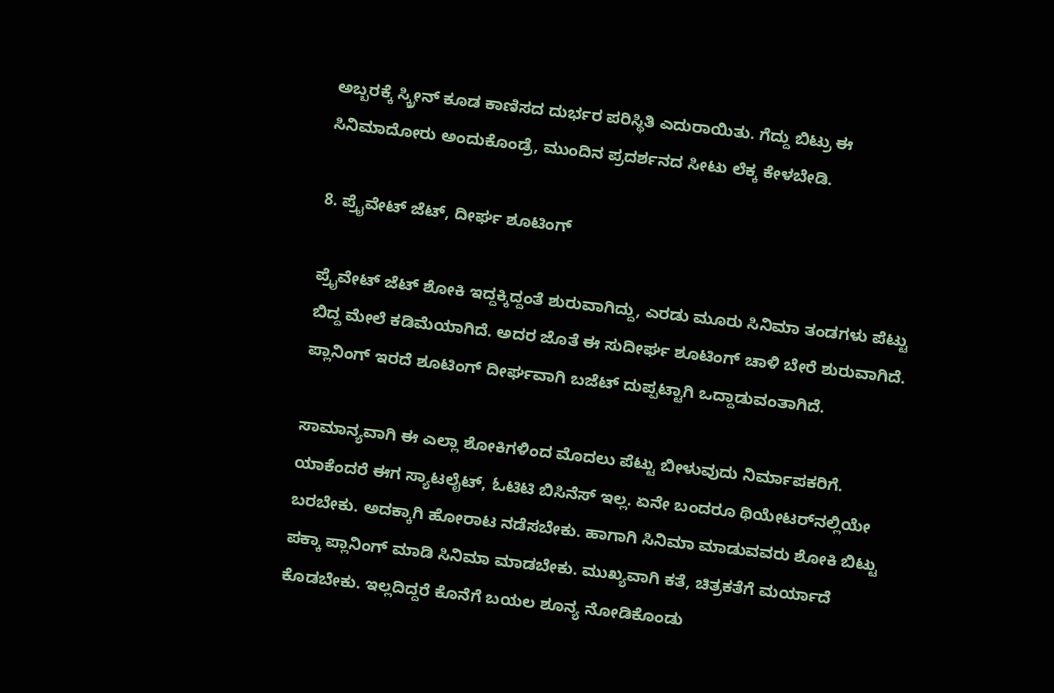ಅಬ್ಬರಕ್ಕೆ ಸ್ಕ್ರೀನ್‌ ಕೂಡ ಕಾಣಿಸದ ದುರ್ಭರ ಪರಿಸ್ಥಿತಿ ಎದುರಾಯಿತು. ಗೆದ್ದು ಬಿಟ್ರು ಈ ಸಿನಿಮಾದೋರು ಅಂದುಕೊಂಡ್ರೆ, ಮುಂದಿನ ಪ್ರದರ್ಶನದ ಸೀಟು ಲೆಕ್ಕ ಕೇಳಬೇಡಿ.

8. ಪ್ರೈವೇಟ್‌ ಜೆಟ್‌, ದೀರ್ಘ ಶೂಟಿಂಗ್‌

ಪ್ರೈವೇಟ್‌ ಜೆಟ್‌ ಶೋಕಿ ಇದ್ದಕ್ಕಿದ್ದಂತೆ ಶುರುವಾಗಿದ್ದು, ಎರಡು ಮೂರು ಸಿನಿಮಾ ತಂಡಗಳು ಪೆಟ್ಟು ಬಿದ್ದ ಮೇಲೆ ಕಡಿಮೆಯಾಗಿದೆ. ಅದರ ಜೊತೆ ಈ ಸುದೀರ್ಘ ಶೂಟಿಂಗ್ ಚಾಳಿ ಬೇರೆ ಶುರುವಾಗಿದೆ. ಪ್ಲಾನಿಂಗ್‌ ಇರದೆ ಶೂಟಿಂಗ್‌ ದೀರ್ಘವಾಗಿ ಬಜೆಟ್‌ ದುಪ್ಪಟ್ಟಾಗಿ ಒದ್ದಾಡುವಂತಾಗಿದೆ.

ಸಾಮಾನ್ಯವಾಗಿ ಈ ಎಲ್ಲಾ ಶೋಕಿಗಳಿಂದ ಮೊದಲು ಪೆಟ್ಟು ಬೀಳುವುದು ನಿರ್ಮಾಪಕರಿಗೆ. ಯಾಕೆಂದರೆ ಈಗ ಸ್ಯಾಟಲೈಟ್‌, ಓಟಿಟಿ ಬಿಸಿನೆಸ್‌ ಇಲ್ಲ. ಏನೇ ಬಂದರೂ ಥಿಯೇಟರ್‌ನಲ್ಲಿಯೇ ಬರಬೇಕು. ಅದಕ್ಕಾಗಿ ಹೋರಾಟ ನಡೆಸಬೇಕು. ಹಾಗಾಗಿ ಸಿನಿಮಾ ಮಾಡುವವರು ಶೋಕಿ ಬಿಟ್ಟು ಪಕ್ಕಾ ಪ್ಲಾನಿಂಗ್‌ ಮಾಡಿ ಸಿನಿಮಾ ಮಾಡಬೇಕು. ಮುಖ್ಯವಾಗಿ ಕತೆ, ಚಿತ್ರಕತೆಗೆ ಮರ್ಯಾದೆ ಕೊಡಬೇಕು. ಇಲ್ಲದಿದ್ದರೆ ಕೊನೆಗೆ ಬಯಲ ಶೂನ್ಯ ನೋಡಿಕೊಂಡು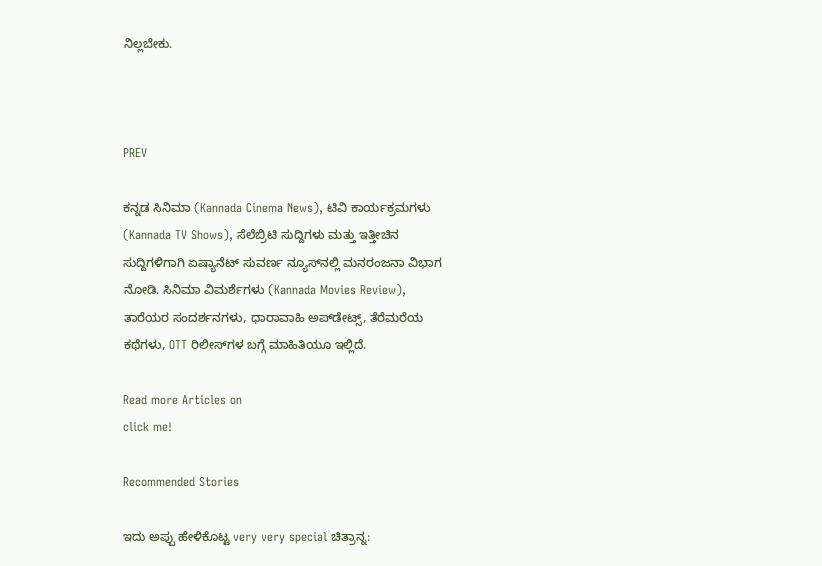ನಿಲ್ಲಬೇಕು.



PREV

ಕನ್ನಡ ಸಿನಿಮಾ (Kannada Cinema News), ಟಿವಿ ಕಾರ್ಯಕ್ರಮಗಳು (Kannada TV Shows), ಸೆಲೆಬ್ರಿಟಿ ಸುದ್ದಿಗಳು ಮತ್ತು ಇತ್ತೀಚಿನ ಸುದ್ದಿಗಳಿಗಾಗಿ ಏಷ್ಯಾನೆಟ್ ಸುವರ್ಣ ನ್ಯೂಸ್‌ನಲ್ಲಿ ಮನರಂಜನಾ ವಿಭಾಗ ನೋಡಿ. ಸಿನಿಮಾ ವಿಮರ್ಶೆಗಳು (Kannada Movies Review), ತಾರೆಯರ ಸಂದರ್ಶನಗಳು, ಧಾರಾವಾಹಿ ಅಪ್‌ಡೇಟ್ಸ್‌, ತೆರೆಮರೆಯ ಕಥೆಗಳು, OTT ರಿಲೀಸ್‌ಗಳ ಬಗ್ಗೆ ಮಾಹಿತಿಯೂ ಇಲ್ಲಿದೆ.

Read more Articles on
click me!

Recommended Stories

ಇದು ಅಪ್ಪು ಹೇಳಿಕೊಟ್ಟ very very special ಚಿತ್ರಾನ್ನ: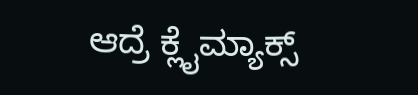ಆದ್ರೆ ಕ್ಲೈಮ್ಯಾಕ್ಸ್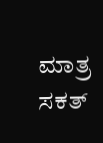ಮಾತ್ರ ಸಕತ್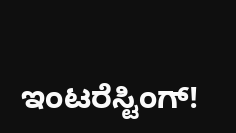ಇಂಟರೆಸ್ಟಿಂಗ್!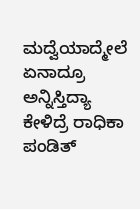ಮದ್ವೆಯಾದ್ಮೇಲೆ ಏನಾದ್ರೂ ಅನ್ನಿಸ್ತಿದ್ಯಾ ಕೇಳಿದ್ರೆ ರಾಧಿಕಾ ಪಂಡಿತ್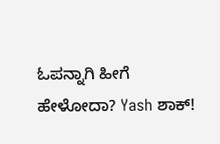ಓಪನ್ನಾಗಿ ಹೀಗೆ ಹೇಳೋದಾ? Yash ಶಾಕ್!